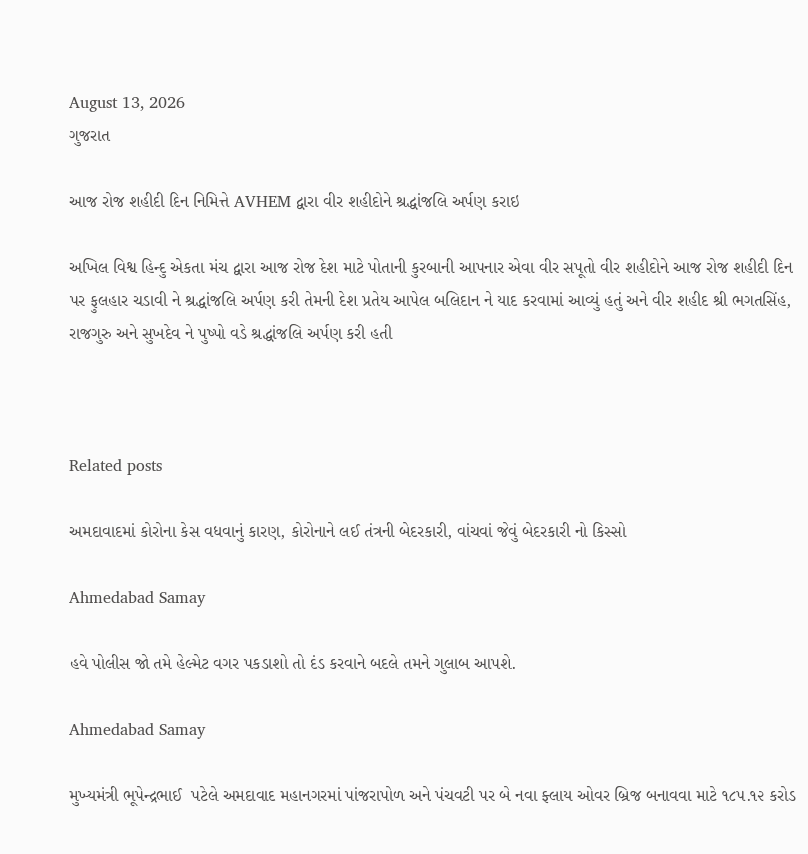August 13, 2026
ગુજરાત

આજ રોજ શહીદી દિન નિમિત્તે AVHEM દ્વારા વીર શહીદોને શ્રદ્ધાંજલિ અર્પણ કરાઇ

અખિલ વિશ્વ હિન્દુ એકતા મંચ દ્વારા આજ રોજ દેશ માટે પોતાની કુરબાની આપનાર એવા વીર સપૂતો વીર શહીદોને આજ રોજ શહીદી દિન પર ફુલહાર ચડાવી ને શ્રદ્ધાંજલિ અર્પણ કરી તેમની દેશ પ્રતેય આપેલ બલિદાન ને યાદ કરવામાં આવ્યું હતું અને વીર શહીદ શ્રી ભગતસિંહ, રાજગુરુ અને સુખદેવ ને પુષ્પો વડે શ્રદ્ધાંજલિ અર્પણ કરી હતી



Related posts

અમદાવાદમાં કોરોના કેસ વધવાનું કારણ, કોરોનાને લઈ તંત્રની બેદરકારી, વાંચવાં જેવું બેદરકારી નો કિસ્સો

Ahmedabad Samay

હવે પોલીસ જો તમે હેલ્મેટ વગર પકડાશો તો દંડ કરવાને બદલે તમને ગુલાબ આપશે.

Ahmedabad Samay

મુખ્યમંત્રી ભૂપેન્દ્રભાઈ  પટેલે અમદાવાદ મહાનગરમાં પાંજરાપોળ અને પંચવટી પર બે નવા ફ્લાય ઓવર બ્રિજ બનાવવા માટે ૧૮૫.૧૨ કરોડ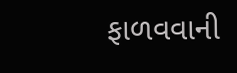ફાળવવાની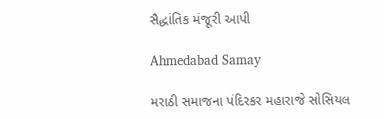સૈદ્ધાંતિક મંજૂરી આપી

Ahmedabad Samay

મરાઠી સમાજના પંદિરકર મહારાજે સોસિયલ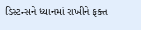ડિસ્ટન્સને ધ્યાનમાં રાખીને ફક્ત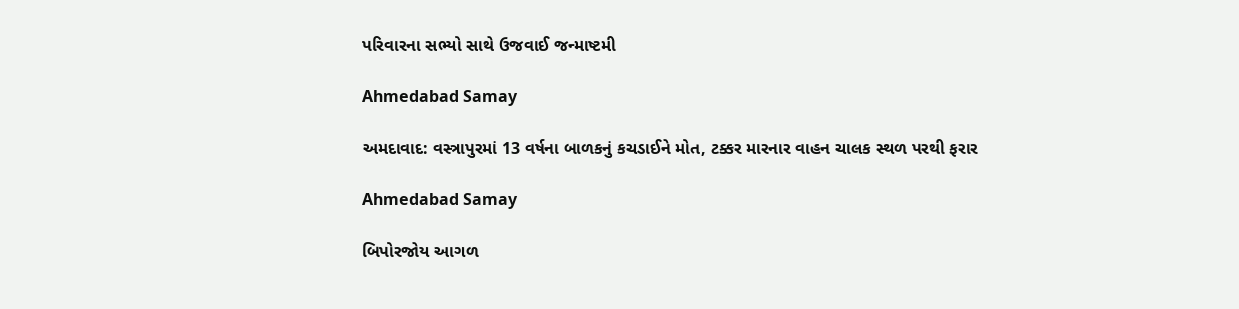પરિવારના સભ્યો સાથે ઉજવાઈ જન્માષ્ટમી

Ahmedabad Samay

અમદાવાદ: વસ્ત્રાપુરમાં 13 વર્ષના બાળકનું કચડાઈને મોત, ટક્કર મારનાર વાહન ચાલક સ્થળ પરથી ફરાર

Ahmedabad Samay

બિપોરજોય આગળ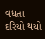વધતા દરિયો થયો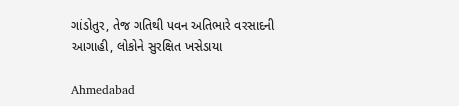ગાંડોતુર, તેજ ગતિથી પવન અતિભારે વરસાદની આગાહી, લોકોને સુરક્ષિત ખસેડાયા

Ahmedabad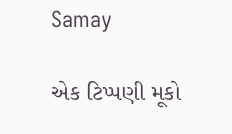Samay

એક ટિપ્પણી મૂકો